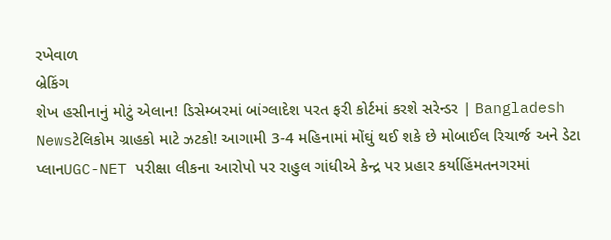રખેવાળ
બ્રેકિંગ
શેખ હસીનાનું મોટું એલાન! ડિસેમ્બરમાં બાંગ્લાદેશ પરત ફરી કોર્ટમાં કરશે સરેન્ડર | Bangladesh Newsટેલિકોમ ગ્રાહકો માટે ઝટકો! આગામી 3-4 મહિનામાં મોંઘું થઈ શકે છે મોબાઈલ રિચાર્જ અને ડેટા પ્લાનUGC-NET પરીક્ષા લીકના આરોપો પર રાહુલ ગાંધીએ કેન્દ્ર પર પ્રહાર કર્યાહિંમતનગરમાં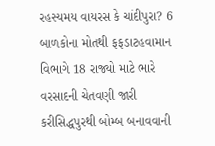રહસ્યમય વાયરસ કે ચાંદીપુરા? 6 બાળકોના મોતથી ફફડાટહવામાન વિભાગે 18 રાજ્યો માટે ભારે વરસાદની ચેતવણી જારી કરીસિદ્ધપુરથી બોમ્બ બનાવવાની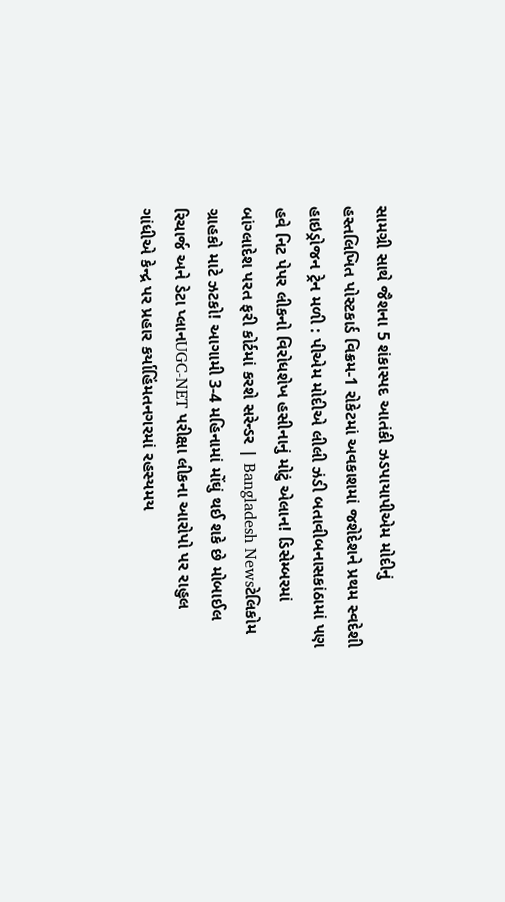સામગ્રી સાથે જૈશના 5 શંકાસ્પદ આતંકી ઝડપાયાપીએમ મોદીનું હસ્તલિખિત પોસ્ટકાર્ડ વિક્રમ-1 રોકેટમાં અવકાશમાં જશેદેશને પ્રથમ સ્વદેશી હાઇડ્રોજન ટ્રેન મળી : પીએમ મોદીએ લીલી ઝંડી બતાવીબનાસકાંઠામાં પણ હવે નિટ પેપર લીકનો વિરોધશેખ હસીનાનું મોટું એલાન! ડિસેમ્બરમાં બાંગ્લાદેશ પરત ફરી કોર્ટમાં કરશે સરેન્ડર | Bangladesh Newsટેલિકોમ ગ્રાહકો માટે ઝટકો! આગામી 3-4 મહિનામાં મોંઘું થઈ શકે છે મોબાઈલ રિચાર્જ અને ડેટા પ્લાનUGC-NET પરીક્ષા લીકના આરોપો પર રાહુલ ગાંધીએ કેન્દ્ર પર પ્રહાર કર્યાહિંમતનગરમાં રહસ્યમય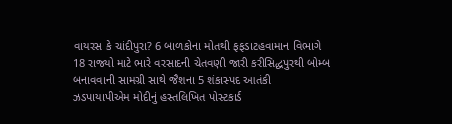વાયરસ કે ચાંદીપુરા? 6 બાળકોના મોતથી ફફડાટહવામાન વિભાગે 18 રાજ્યો માટે ભારે વરસાદની ચેતવણી જારી કરીસિદ્ધપુરથી બોમ્બ બનાવવાની સામગ્રી સાથે જૈશના 5 શંકાસ્પદ આતંકી ઝડપાયાપીએમ મોદીનું હસ્તલિખિત પોસ્ટકાર્ડ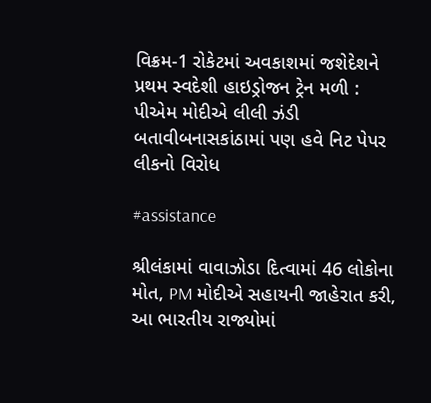વિક્રમ-1 રોકેટમાં અવકાશમાં જશેદેશને પ્રથમ સ્વદેશી હાઇડ્રોજન ટ્રેન મળી : પીએમ મોદીએ લીલી ઝંડી બતાવીબનાસકાંઠામાં પણ હવે નિટ પેપર લીકનો વિરોધ

#assistance

શ્રીલંકામાં વાવાઝોડા દિત્વામાં 46 લોકોના મોત, PM મોદીએ સહાયની જાહેરાત કરી, આ ભારતીય રાજ્યોમાં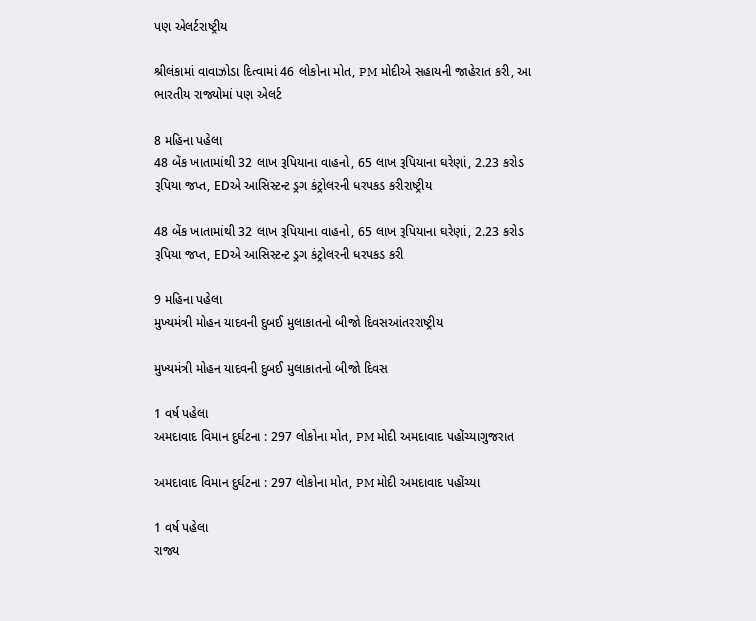પણ એલર્ટરાષ્ટ્રીય

શ્રીલંકામાં વાવાઝોડા દિત્વામાં 46 લોકોના મોત, PM મોદીએ સહાયની જાહેરાત કરી, આ ભારતીય રાજ્યોમાં પણ એલર્ટ

8 મહિના પહેલા
48 બેંક ખાતામાંથી 32 લાખ રૂપિયાના વાહનો, 65 લાખ રૂપિયાના ઘરેણાં, 2.23 કરોડ રૂપિયા જપ્ત, EDએ આસિસ્ટન્ટ ડ્રગ કંટ્રોલરની ધરપકડ કરીરાષ્ટ્રીય

48 બેંક ખાતામાંથી 32 લાખ રૂપિયાના વાહનો, 65 લાખ રૂપિયાના ઘરેણાં, 2.23 કરોડ રૂપિયા જપ્ત, EDએ આસિસ્ટન્ટ ડ્રગ કંટ્રોલરની ધરપકડ કરી

9 મહિના પહેલા
મુખ્યમંત્રી મોહન યાદવની દુબઈ મુલાકાતનો બીજો દિવસઆંતરરાષ્ટ્રીય

મુખ્યમંત્રી મોહન યાદવની દુબઈ મુલાકાતનો બીજો દિવસ

1 વર્ષ પહેલા
અમદાવાદ વિમાન દુર્ઘટના : 297 લોકોના મોત, PM મોદી અમદાવાદ પહોંચ્યાગુજરાત

અમદાવાદ વિમાન દુર્ઘટના : 297 લોકોના મોત, PM મોદી અમદાવાદ પહોંચ્યા

1 વર્ષ પહેલા
રાજ્ય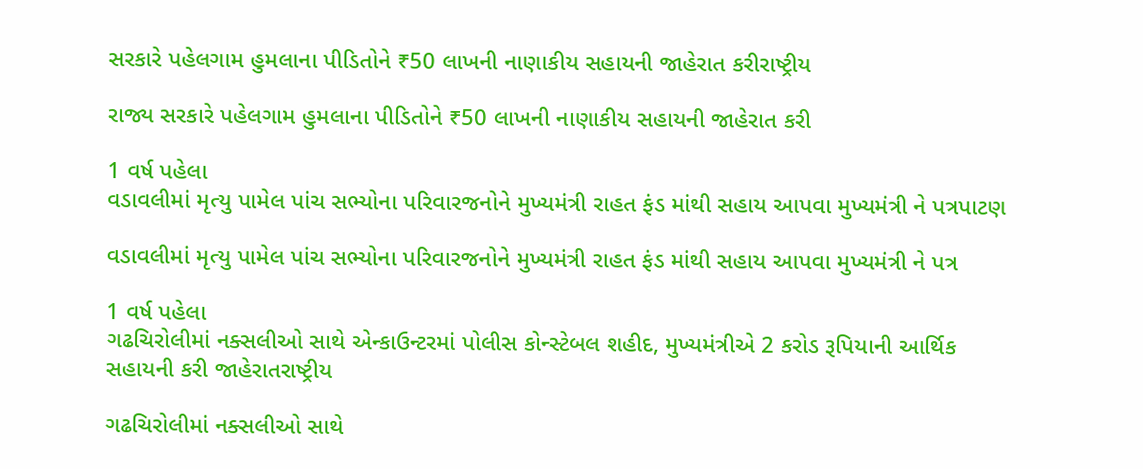સરકારે પહેલગામ હુમલાના પીડિતોને ₹50 લાખની નાણાકીય સહાયની જાહેરાત કરીરાષ્ટ્રીય

રાજ્ય સરકારે પહેલગામ હુમલાના પીડિતોને ₹50 લાખની નાણાકીય સહાયની જાહેરાત કરી

1 વર્ષ પહેલા
વડાવલીમાં મૃત્યુ પામેલ પાંચ સભ્યોના પરિવારજનોને મુખ્યમંત્રી રાહત ફંડ માંથી સહાય આપવા મુખ્યમંત્રી ને પત્રપાટણ

વડાવલીમાં મૃત્યુ પામેલ પાંચ સભ્યોના પરિવારજનોને મુખ્યમંત્રી રાહત ફંડ માંથી સહાય આપવા મુખ્યમંત્રી ને પત્ર

1 વર્ષ પહેલા
ગઢચિરોલીમાં નક્સલીઓ સાથે એન્કાઉન્ટરમાં પોલીસ કોન્સ્ટેબલ શહીદ, મુખ્યમંત્રીએ 2 કરોડ રૂપિયાની આર્થિક સહાયની કરી જાહેરાતરાષ્ટ્રીય

ગઢચિરોલીમાં નક્સલીઓ સાથે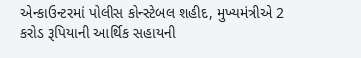એન્કાઉન્ટરમાં પોલીસ કોન્સ્ટેબલ શહીદ, મુખ્યમંત્રીએ 2 કરોડ રૂપિયાની આર્થિક સહાયની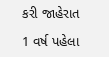કરી જાહેરાત

1 વર્ષ પહેલા